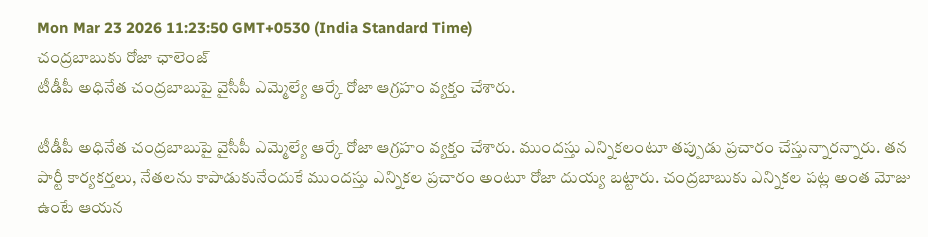Mon Mar 23 2026 11:23:50 GMT+0530 (India Standard Time)
చంద్రబాబుకు రోజా ఛాలెంజ్
టీడీపీ అధినేత చంద్రబాబుపై వైసీపీ ఎమ్మెల్యే ఆర్కే రోజా ఆగ్రహం వ్యక్తం చేశారు.

టీడీపీ అధినేత చంద్రబాబుపై వైసీపీ ఎమ్మెల్యే ఆర్కే రోజా ఆగ్రహం వ్యక్తం చేశారు. ముందస్తు ఎన్నికలంటూ తప్పుడు ప్రచారం చేస్తున్నారన్నారు. తన పార్టీ కార్యకర్తలు, నేతలను కాపాడుకునేందుకే ముందస్తు ఎన్నికల ప్రచారం అంటూ రోజా దుయ్య బట్టారు. చంద్రబాబుకు ఎన్నికల పట్ల అంత మోజు ఉంటే ఆయన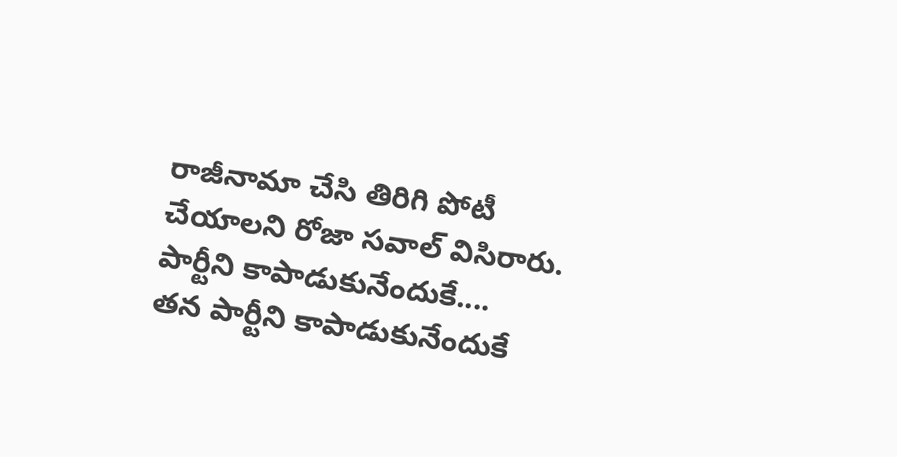రాజీనామా చేసి తిరిగి పోటీ చేయాలని రోజా సవాల్ విసిరారు.
పార్టీని కాపాడుకునేందుకే....
తన పార్టీని కాపాడుకునేందుకే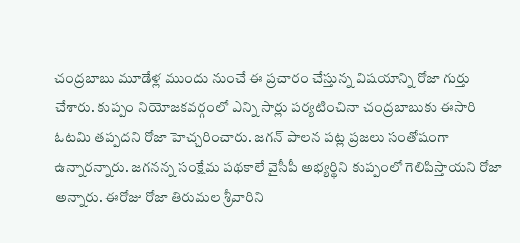చంద్రబాబు మూడేళ్ల ముందు నుంచే ఈ ప్రచారం చేస్తున్న విషయాన్ని రోజా గుర్తు చేశారు. కుప్పం నియోజకవర్గంలో ఎన్ని సార్లు పర్యటించినా చంద్రబాబుకు ఈసారి ఓటమి తప్పదని రోజా హెచ్చరించారు. జగన్ పాలన పట్ల ప్రజలు సంతోషంగా ఉన్నారన్నారు. జగనన్న సంక్షేమ పథకాలే వైసీపీ అభ్యర్థిని కుప్పంలో గెలిపిస్తాయని రోజా అన్నారు. ఈరోజు రోజా తిరుమల శ్రీవారిని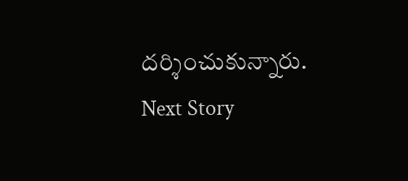దర్శించుకున్నారు.
Next Story